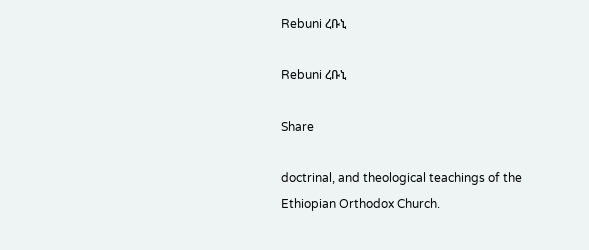Rebuni ረቡኒ

Rebuni ረቡኒ

Share

doctrinal, and theological teachings of the Ethiopian Orthodox Church.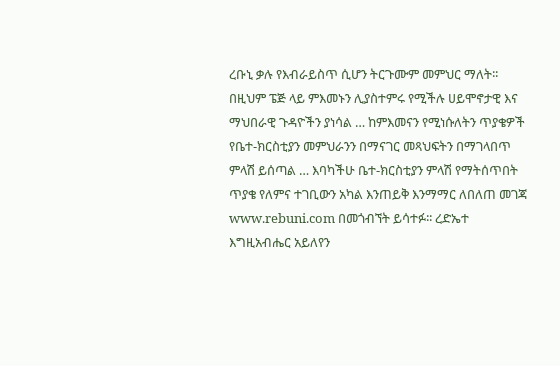ረቡኒ ቃሉ የእብራይስጥ ሲሆን ትርጉሙም መምህር ማለት፡፡ በዚህም ፔጅ ላይ ምእመኑን ሊያስተምሩ የሚችሉ ሀይሞኖታዊ እና ማህበራዊ ጉዳዮችን ያነሳል … ከምእመናን የሚነሱለትን ጥያቄዎች የቤተ-ክርስቲያን መምህራንን በማናገር መጻህፍትን በማገላበጥ ምላሽ ይሰጣል … እባካችሁ ቤተ-ክርስቲያን ምላሽ የማትሰጥበት ጥያቄ የለምና ተገቢውን አካል እንጠይቅ እንማማር ለበለጠ መገጃ www.rebuni.com በመጎብኘት ይሳተፉ፡፡ ረድኤተ እግዚአብሔር አይለየን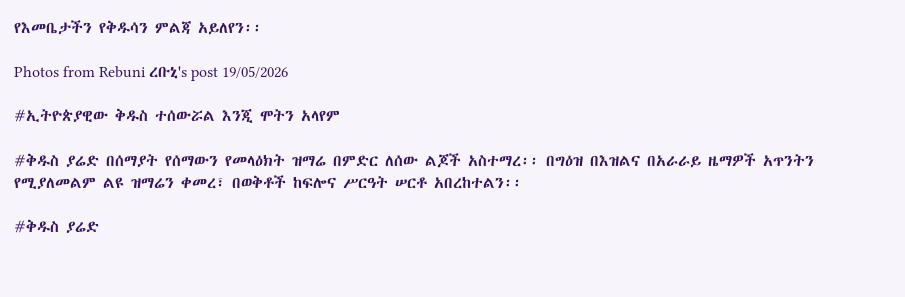የእመቤታችን የቅዱሳን ምልጃ አይለየን፡፡

Photos from Rebuni ረቡኒ's post 19/05/2026

#ኢትዮጵያዊው ቅዱስ ተሰውሯል እንጂ ሞትን አላየም

#ቅዱስ ያሬድ በሰማያት የሰማውን የመላዕክት ዝማሬ በምድር ለሰው ልጆች አስተማረ፡፡ በግዕዝ በእዝልና በአራራይ ዜማዎች አጥንትን የሚያለመልም ልዩ ዝማሬን ቀመረ፣ በወቅቶች ከፍሎና ሥርዓት ሠርቶ አበረከተልን፡፡

#ቅዱስ ያሬድ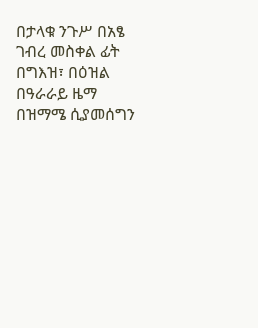በታላቁ ንጉሥ በአፄ ገብረ መስቀል ፊት በግእዝ፣ በዕዝል በዓራራይ ዜማ በዝማሜ ሲያመሰግን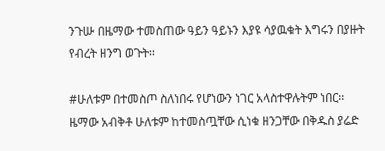ንጉሡ በዜማው ተመስጠው ዓይን ዓይኑን እያዩ ሳያዉቁት እግሩን በያዙት የብረት ዘንግ ወጉት፡፡

#ሁለቱም በተመስጦ ስለነበሩ የሆነውን ነገር አላስተዋሉትም ነበር፡፡ ዜማው አብቅቶ ሁለቱም ከተመስጧቸው ሲነቁ ዘንጋቸው በቅዱስ ያሬድ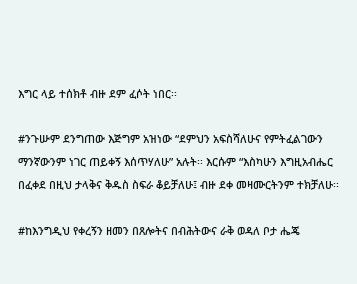እግር ላይ ተሰክቶ ብዙ ደም ፈሶት ነበር፡፡

#ንጉሡም ደንግጠው እጅግም አዝነው “ደምህን አፍስሻለሁና የምትፈልገውን ማንኛውንም ነገር ጠይቀኝ እሰጥሃለሁ” አሉት፡፡ እርሱም “እስካሁን እግዚአብሔር በፈቀደ በዚህ ታላቅና ቅዱስ ስፍራ ቆይቻለሁ፤ ብዙ ደቀ መዛሙርትንም ተክቻለሁ፡፡

#ከእንግዲህ የቀረኝን ዘመን በጸሎትና በብሕትውና ራቅ ወዳለ ቦታ ሔጄ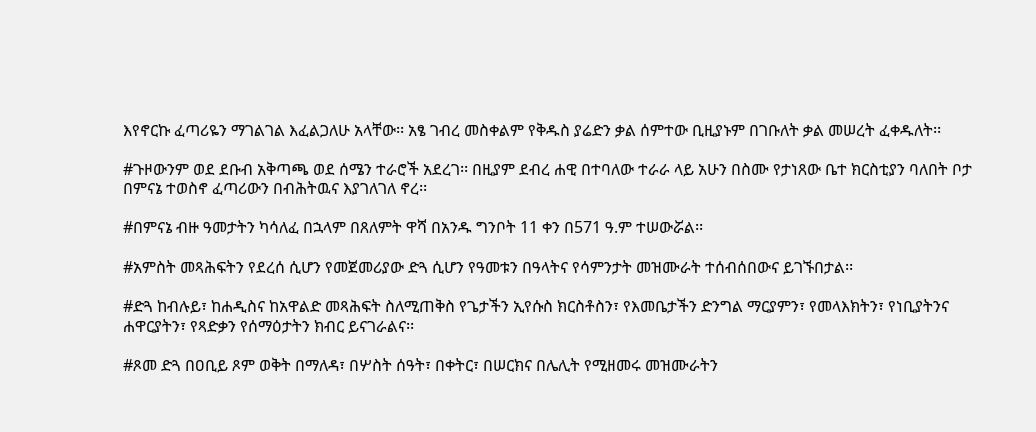እየኖርኩ ፈጣሪዬን ማገልገል እፈልጋለሁ አላቸው፡፡ አፄ ገብረ መስቀልም የቅዱስ ያሬድን ቃል ሰምተው ቢዚያኑም በገቡለት ቃል መሠረት ፈቀዱለት፡፡

#ጉዞውንም ወደ ደቡብ አቅጣጫ ወደ ሰሜን ተራሮች አደረገ፡፡ በዚያም ደብረ ሐዊ በተባለው ተራራ ላይ አሁን በስሙ የታነጸው ቤተ ክርስቲያን ባለበት ቦታ በምናኔ ተወስኖ ፈጣሪውን በብሕትዉና እያገለገለ ኖረ፡፡

#በምናኔ ብዙ ዓመታትን ካሳለፈ በኋላም በጸለምት ዋሻ በአንዱ ግንቦት 11 ቀን በ571 ዓ.ም ተሠውሯል፡፡

#አምስት መጻሕፍትን የደረሰ ሲሆን የመጀመሪያው ድጓ ሲሆን የዓመቱን በዓላትና የሳምንታት መዝሙራት ተሰብሰበውና ይገኙበታል፡፡

#ድጓ ከብሉይ፣ ከሐዲስና ከአዋልድ መጻሕፍት ስለሚጠቅስ የጌታችን ኢየሱስ ክርስቶስን፣ የእመቤታችን ድንግል ማርያምን፣ የመላእክትን፣ የነቢያትንና ሐዋርያትን፣ የጻድቃን የሰማዕታትን ክብር ይናገራልና፡፡

#ጾመ ድጓ በዐቢይ ጾም ወቅት በማለዳ፣ በሦስት ሰዓት፣ በቀትር፣ በሠርክና በሌሊት የሚዘመሩ መዝሙራትን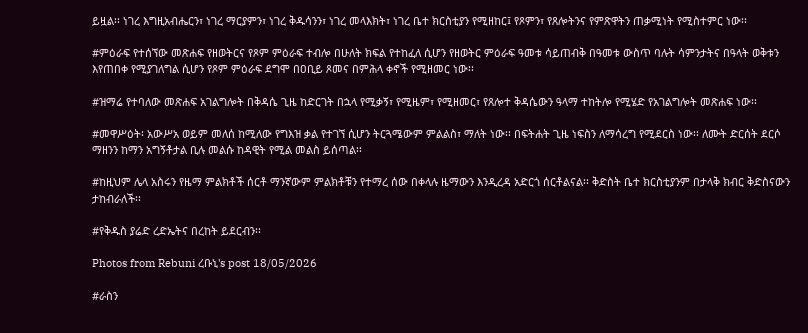ይዟል፡፡ ነገረ እግዚአብሔርን፣ ነገረ ማርያምን፣ ነገረ ቅዱሳንን፣ ነገረ መላእክት፣ ነገረ ቤተ ክርስቲያን የሚዘከር፤ የጾምን፣ የጸሎትንና የምጽዋትን ጠቃሚነት የሚስተምር ነው፡፡

#ምዕራፍ የተሰኘው መጽሐፍ የዘወትርና የጾም ምዕራፍ ተብሎ በሁለት ክፍል የተከፈለ ሲሆን የዘወትር ምዕራፍ ዓመቱ ሳይጠብቅ በዓመቱ ውስጥ ባሉት ሳምንታትና በዓላት ወቅቱን እየጠበቀ የሚያገለግል ሲሆን የጾም ምዕራፍ ደግሞ በዐቢይ ጾመና በምሕላ ቀኖች የሚዘመር ነው፡፡

#ዝማሬ የተባለው መጽሐፍ አገልግሎት በቅዳሴ ጊዜ ከድርገት በኋላ የሚቃኝ፣ የሚዜም፣ የሚዘመር፣ የጸሎተ ቅዳሴውን ዓላማ ተከትሎ የሚሄድ የአገልግሎት መጽሐፍ ነው፡፡

#መዋሥዕት፡ አውሥአ ወይም መለሰ ከሚለው የግእዝ ቃል የተገኘ ሲሆን ትርጓሜውም ምልልስ፣ ማለት ነው፡፡ በፍትሐት ጊዜ ነፍስን ለማሳረግ የሚደርስ ነው፡፡ ለሙት ድርሰት ደርሶ ማዘንን ከማን አግኝቶታል ቢሉ መልሱ ከዳዊት የሚል መልስ ይሰጣል፡፡

#ከዚህም ሌላ አስሩን የዜማ ምልክቶች ሰርቶ ማንኛውም ምልክቶቹን የተማረ ሰው በቀላሉ ዜማውን እንዲረዳ አድርጎ ሰርቶልናል፡፡ ቅድስት ቤተ ክርስቲያንም በታላቅ ክብር ቅድስናውን ታከብራለች፡፡

#የቅዱስ ያሬድ ረድኤትና በረከት ይደርብን፡፡

Photos from Rebuni ረቡኒ's post 18/05/2026

#ራስን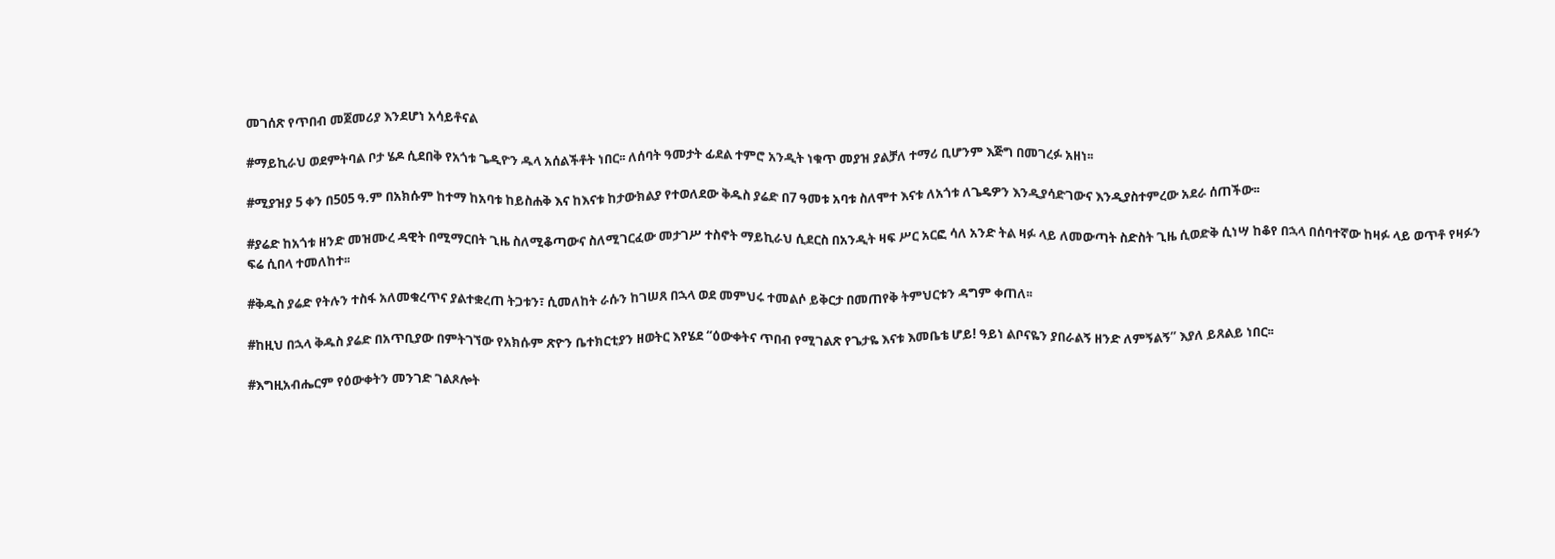መገሰጽ የጥበብ መጀመሪያ እንደሆነ አሳይቶናል

#ማይኪራህ ወደምትባል ቦታ ሄዶ ሲደበቅ የአጎቱ ጌዲዮን ዱላ አሰልችቶት ነበር፡፡ ለሰባት ዓመታት ፊደል ተምሮ አንዲት ነቁጥ መያዝ ያልቻለ ተማሪ ቢሆንም እጅግ በመገረፉ አዘነ፡፡

#ሚያዝያ 5 ቀን በ505 ዓ.ም በአክሱም ከተማ ከአባቱ ከይስሐቅ እና ከእናቱ ከታውክልያ የተወለደው ቅዱስ ያሬድ በ7 ዓመቱ አባቱ ስለሞተ እናቱ ለአጎቱ ለጌዴዎን እንዲያሳድገውና እንዲያስተምረው አደራ ሰጠችው፡፡

#ያሬድ ከአጎቱ ዘንድ መዝሙረ ዳዊት በሚማርበት ጊዜ ስለሚቆጣውና ስለሚገርፈው መታገሥ ተስኖት ማይኪራህ ሲደርስ በአንዲት ዛፍ ሥር አርፎ ሳለ አንድ ትል ዛፉ ላይ ለመውጣት ስድስት ጊዜ ሲወድቅ ሲነሣ ከቆየ በኋላ በሰባተኛው ከዛፉ ላይ ወጥቶ የዛፉን ፍሬ ሲበላ ተመለከተ፡፡

#ቅዱስ ያሬድ የትሉን ተስፋ አለመቁረጥና ያልተቋረጠ ትጋቱን፣ ሲመለከት ራሱን ከገሠጸ በኋላ ወደ መምህሩ ተመልሶ ይቅርታ በመጠየቅ ትምህርቱን ዳግም ቀጠለ፡፡

#ከዚህ በኋላ ቅዱስ ያሬድ በአጥቢያው በምትገኘው የአክሱም ጽዮን ቤተክርቲያን ዘወትር እየሄደ “ዕውቀትና ጥበብ የሚገልጽ የጌታዬ እናቱ እመቤቴ ሆይ! ዓይነ ልቦናዬን ያበራልኝ ዘንድ ለምኝልኝ” እያለ ይጸልይ ነበር፡፡

#እግዚአብሔርም የዕውቀትን መንገድ ገልጾሎት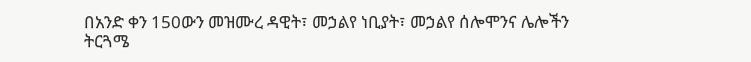በአንድ ቀን 150ውን መዝሙረ ዳዊት፣ መኃልየ ነቢያት፣ መኃልየ ሰሎሞንና ሌሎችን ትርጓሜ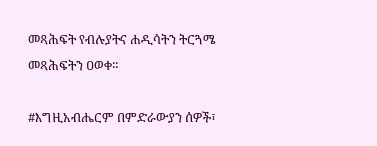መጻሕፍት የብሉያትና ሐዲሳትን ትርጓሜ መጻሕፍትን ዐወቀ፡፡

#እግዚአብሔርም በምድራውያን ሰዎች፣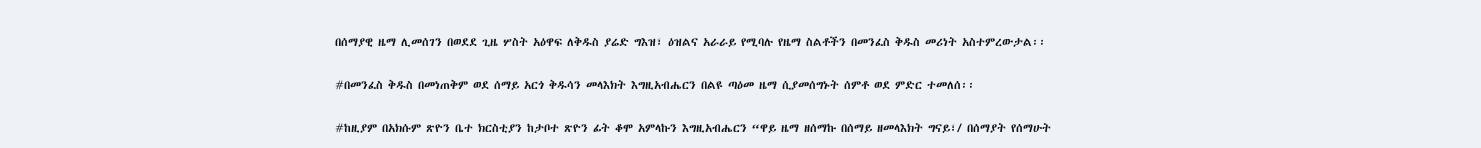በሰማያዊ ዜማ ሊመሰገን በወደደ ጊዜ ሦስት አዕዋፍ ለቅዱስ ያሬድ ግእዝ፣ ዕዝልና አራራይ የሚባሉ የዜማ ስልቶችን በመንፈስ ቅዱስ መሪነት አስተምረውታል፡፡

#በመንፈስ ቅዱስ በመነጠቅም ወደ ሰማይ አርጎ ቅዱሳን መላእክት እግዚአብሔርን በልዩ ጣዕመ ዜማ ሲያመሰግኑት ሰምቶ ወደ ምድር ተመለሰ፡፡

#ከዚያም በአክሱም ጽዮን ቤተ ክርስቲያን ከታቦተ ጽዮን ፊት ቆሞ አምላኩን እግዚአብሔርን “ዋይ ዜማ ዘሰማኩ በሰማይ ዘመላእክት ግናይ፣/ በሰማያት የሰማሁት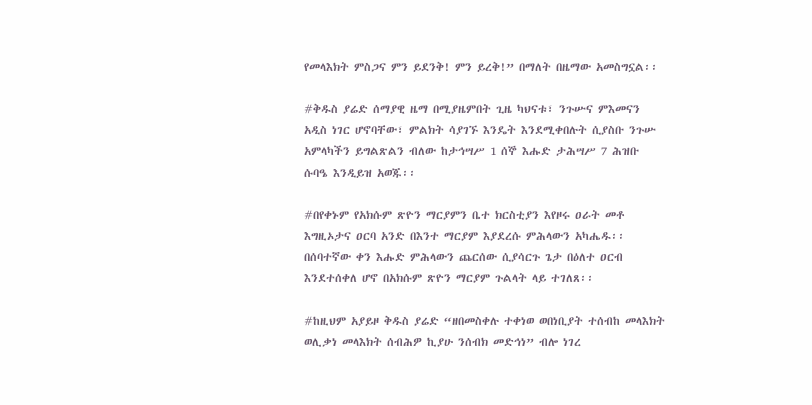የመላእክት ምስጋና ምን ይደንቅ! ምን ይረቅ!” በማለት በዜማው አመስግኗል፡፡

#ቅዱስ ያሬድ ሰማያዊ ዜማ በሚያዜምበት ጊዜ ካህናቱ፣ ንጉሡና ምእመናን አዲስ ነገር ሆኖባቸው፣ ምልክት ሳያገኙ እንዴት እንደሚቀበሉት ሲያስቡ ንጉሡ አምላካችን ይግልጽልን ብለው ከታኅሣሥ 1 ሰኞ እሑድ ታሕሣሥ 7 ሕዝቡ ሱባዔ እንዲይዝ አወጁ፡፡

#በየቀኑም የአክሱም ጽዮን ማርያምን ቤተ ክርስቲያን እየዞሩ ዐራት መቶ እግዚኦታና ዐርባ አንድ በእንተ ማርያም እያደረሱ ምሕላውን አካሔዱ፡፡ በሰባተኛው ቀን እሑድ ምሕላውን ጨርሰው ሲያሳርጉ ጌታ በዕለተ ዐርብ እንደተሰቀለ ሆኖ በአክሱም ጽዮን ማርያም ጉልላት ላይ ተገለጸ፡፡

#ከዚህም አያይዞ ቅዱስ ያሬድ “ዘበመስቀሉ ተቀነወ ወበነቢያት ተሰብከ መላእክት ወሊቃነ መላእክት ሰብሕዎ ኪያሁ ንሰብክ መድኅነ” ብሎ ነገረ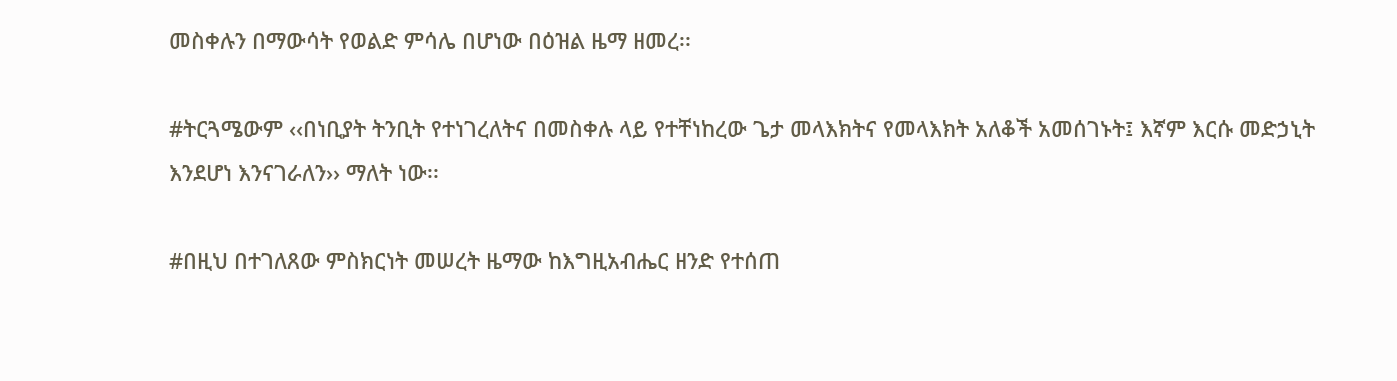መስቀሉን በማውሳት የወልድ ምሳሌ በሆነው በዕዝል ዜማ ዘመረ፡፡

#ትርጓሜውም ‹‹በነቢያት ትንቢት የተነገረለትና በመስቀሉ ላይ የተቸነከረው ጌታ መላእክትና የመላእክት አለቆች አመሰገኑት፤ እኛም እርሱ መድኃኒት እንደሆነ እንናገራለን›› ማለት ነው፡፡

#በዚህ በተገለጸው ምስክርነት መሠረት ዜማው ከእግዚአብሔር ዘንድ የተሰጠ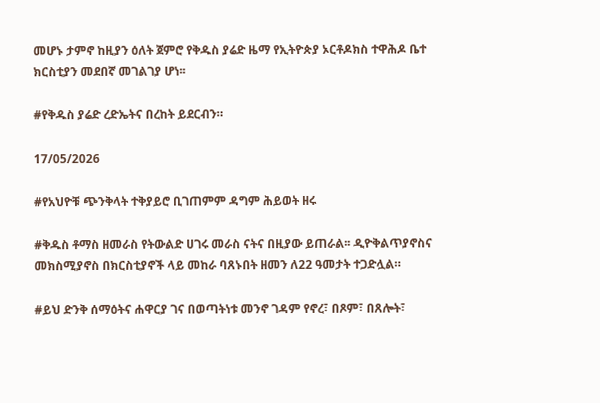መሆኑ ታምኖ ከዚያን ዕለት ጀምሮ የቅዱስ ያሬድ ዜማ የኢትዮጵያ ኦርቶዶክስ ተዋሕዶ ቤተ ክርስቲያን መደበኛ መገልገያ ሆነ፡፡

#የቅዱስ ያሬድ ረድኤትና በረከት ይደርብን።

17/05/2026

#የአህዮቹ ጭንቅላት ተቅያይሮ ቢገጠምም ዳግም ሕይወት ዘሩ

#ቅዱስ ቶማስ ዘመራስ የትውልድ ሀገሩ መራስ ናትና በዚያው ይጠራል፡፡ ዲዮቅልጥያኖስና መክስሚያኖስ በክርስቲያኖች ላይ መከራ ባጸኑበት ዘመን ለ22 ዓመታት ተጋድሏል።

#ይህ ድንቅ ሰማዕትና ሐዋርያ ገና በወጣትነቱ መንኖ ገዳም የኖረ፣ በጾም፣ በጸሎት፣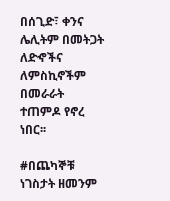በሰጊድ፣ ቀንና ሌሊትም በመትጋት ለድኆችና ለምስኪኖችም በመራራት ተጠምዶ የኖረ ነበር፡፡

#በጨካኞቹ ነገስታት ዘመንም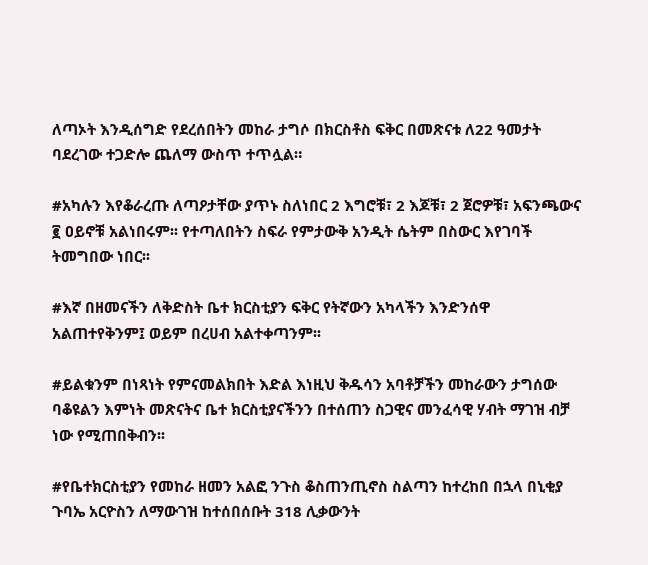ለጣኦት እንዲሰግድ የደረሰበትን መከራ ታግሶ በክርስቶስ ፍቅር በመጽናቱ ለ22 ዓመታት ባደረገው ተጋድሎ ጨለማ ውስጥ ተጥሏል።

#አካሉን እየቆራረጡ ለጣዖታቸው ያጥኑ ስለነበር 2 እግሮቹ፣ 2 እጆቹ፣ 2 ጀሮዎቹ፣ አፍንጫውና ፪ ዐይኖቹ አልነበሩም፡፡ የተጣለበትን ስፍራ የምታውቅ አንዲት ሴትም በስውር እየገባች ትመግበው ነበር፡፡

#እኛ በዘመናችን ለቅድስት ቤተ ክርስቲያን ፍቅር የትኛውን አካላችን እንድንሰዋ አልጠተየቅንም፤ ወይም በረሀብ አልተቀጣንም፡፡

#ይልቁንም በነጻነት የምናመልክበት እድል እነዚህ ቅዱሳን አባቶቻችን መከራውን ታግሰው ባቆዩልን እምነት መጽናትና ቤተ ክርስቲያናችንን በተሰጠን ስጋዊና መንፈሳዊ ሃብት ማገዝ ብቻ ነው የሚጠበቅብን፡፡

#የቤተክርስቲያን የመከራ ዘመን አልፎ ንጉስ ቆስጠንጢኖስ ስልጣን ከተረከበ በኋላ በኒቂያ ጉባኤ አርዮስን ለማውገዝ ከተሰበሰቡት 318 ሊቃውንት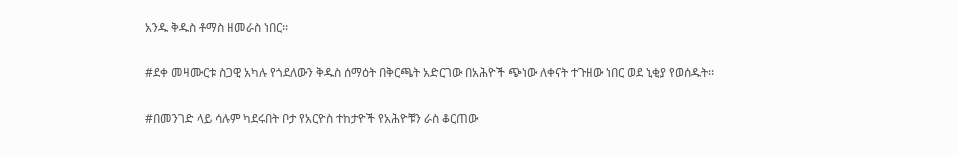አንዱ ቅዱስ ቶማስ ዘመራስ ነበር፡፡

#ደቀ መዛሙርቱ ስጋዊ አካሉ የጎደለውን ቅዱስ ሰማዕት በቅርጫት አድርገው በአሕዮች ጭነው ለቀናት ተጉዘው ነበር ወደ ኒቂያ የወሰዱት፡፡

#በመንገድ ላይ ሳሉም ካደሩበት ቦታ የአርዮስ ተከታዮች የአሕዮቹን ራስ ቆርጠው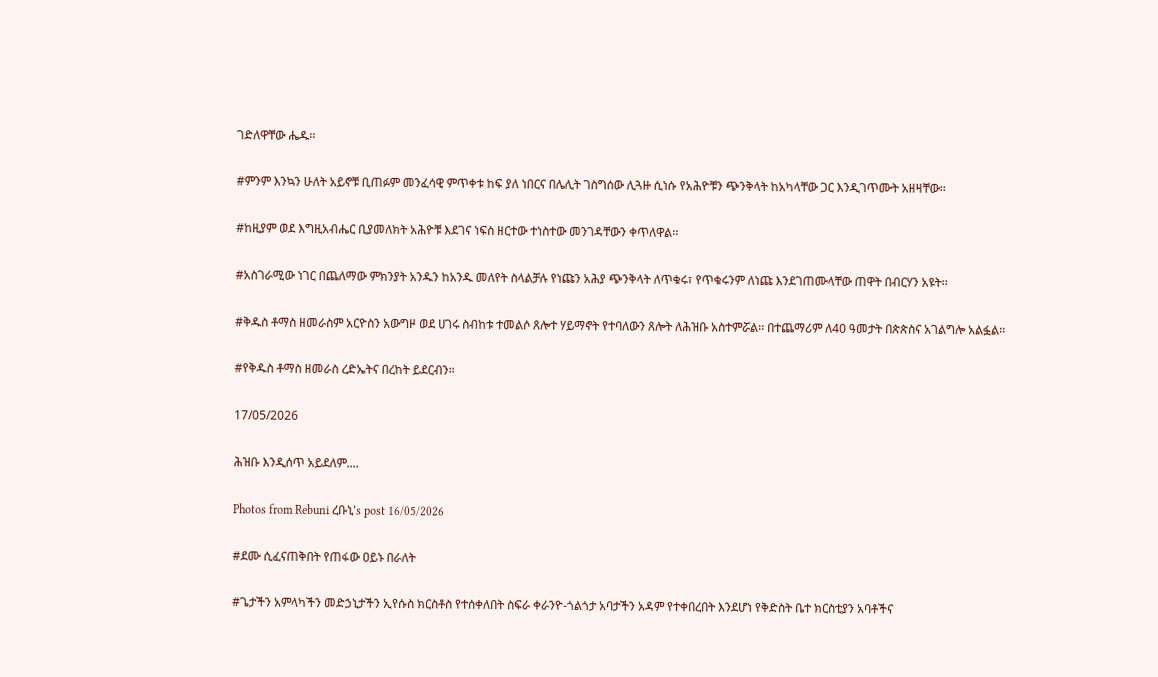ገድለዋቸው ሔዱ፡፡

#ምንም እንኳን ሁለት አይኖቹ ቢጠፉም መንፈሳዊ ምጥቀቱ ከፍ ያለ ነበርና በሌሊት ገስግሰው ሊጓዙ ሲነሱ የአሕዮቹን ጭንቅላት ከአካላቸው ጋር እንዲገጥሙት አዘዛቸው፡፡

#ከዚያም ወደ እግዚአብሔር ቢያመለክት አሕዮቹ እደገና ነፍስ ዘርተው ተነስተው መንገዳቸውን ቀጥለዋል፡፡

#አስገራሚው ነገር በጨለማው ምክንያት አንዱን ከአንዱ መለየት ስላልቻሉ የነጩን አሕያ ጭንቅላት ለጥቁሩ፣ የጥቁሩንም ለነጩ እንደገጠሙላቸው ጠዋት በብርሃን አዩት፡፡

#ቅዱስ ቶማስ ዘመራስም አርዮስን አውግዞ ወደ ሀገሩ ስብከቱ ተመልሶ ጸሎተ ሃይማኖት የተባለውን ጸሎት ለሕዝቡ አስተምሯል፡፡ በተጨማሪም ለ40 ዓመታት በጵጵስና አገልግሎ አልፏል፡፡

#የቅዱስ ቶማስ ዘመራስ ረድኤትና በረከት ይደርብን።

17/05/2026

ሕዝቡ እንዲሰጥ አይደለም....

Photos from Rebuni ረቡኒ's post 16/05/2026

#ደሙ ሲፈናጠቅበት የጠፋው ዐይኑ በራለት

#ጌታችን አምላካችን መድኃኒታችን ኢየሱስ ክርስቶስ የተሰቀለበት ስፍራ ቀራንዮ-ጎልጎታ አባታችን አዳም የተቀበረበት እንደሆነ የቅድስት ቤተ ክርስቲያን አባቶችና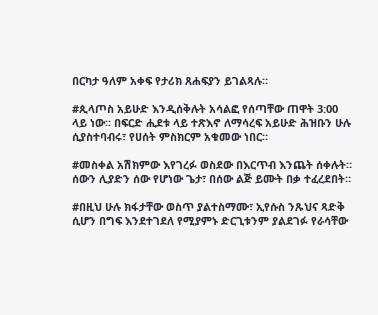በርካታ ዓለም አቀፍ የታሪክ ጸሐፍያን ይገልጻሉ።

#ጲላጦስ አይሁድ እንዲሰቅሉት አሳልፎ የሰጣቸው ጠዋት 3:00 ላይ ነው። በፍርድ ሒደቱ ላይ ተጽእኖ ለማሳረፍ አይሁድ ሕዝቡን ሁሉ ሲያስተባብሩ፣ የሀሰት ምስክርም አቁመው ነበር።

#መስቀል አሽክምው እየገረፉ ወስደው በእርጥብ እንጨት ሰቀሉት። ሰውን ሊያድን ሰው የሆነው ጌታ፣ በሰው ልጅ ይሙት በቃ ተፈረደበት።

#በዚህ ሁሉ ክፋታቸው ወስጥ ያልተስማሙ፣ ኢየሱስ ንጹህና ጻድቅ ሲሆን በግፍ እንደተገደለ የሚያምኑ ድርጊቱንም ያልደገፉ የራሳቸው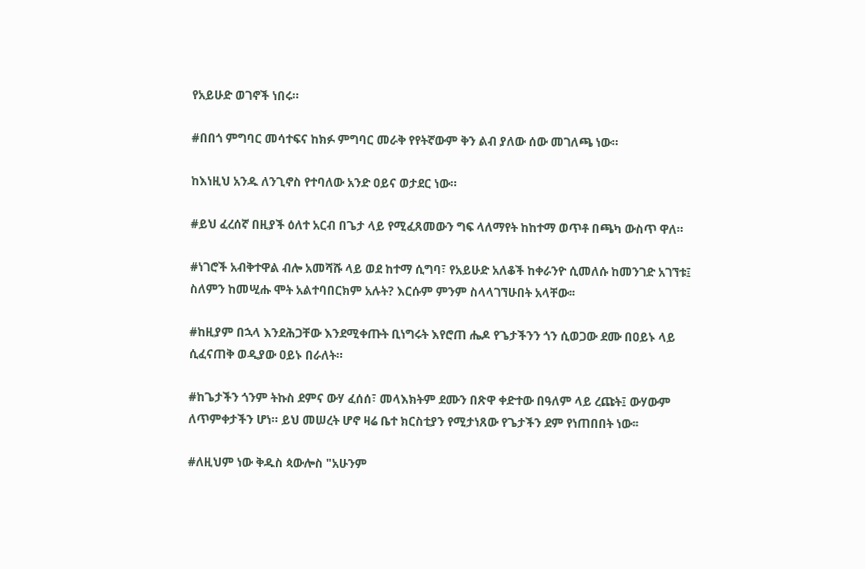የአይሁድ ወገኖች ነበሩ።

#በበጎ ምግባር መሳተፍና ከክፉ ምግባር መራቅ የየትኛውም ቅን ልብ ያለው ሰው መገለጫ ነው።

ከእነዚህ አንዱ ለንጊኖስ የተባለው አንድ ዐይና ወታደር ነው።

#ይህ ፈረሰኛ በዚያች ዕለተ አርብ በጌታ ላይ የሚፈጸመውን ግፍ ላለማየት ከከተማ ወጥቶ በጫካ ውስጥ ዋለ።

#ነገሮች አብቅተዋል ብሎ አመሻሹ ላይ ወደ ከተማ ሲግባ፣ የአይሁድ አለቆች ከቀራንዮ ሲመለሱ ከመንገድ አገኘቱ፤ ስለምን ከመሢሑ ሞት አልተባበርክም አሉት? እርሱም ምንም ስላላገኘሁበት አላቸው፡፡

#ከዚያም በኋላ እንደሕጋቸው እንደሚቀጡት ቢነግሩት እየሮጠ ሔዶ የጌታችንን ጎን ሲወጋው ደሙ በዐይኑ ላይ ሲፈናጠቅ ወዲያው ዐይኑ በራለት።

#ከጌታችን ጎንም ትኩስ ደምና ውሃ ፈሰሰ፣ መላእክትም ደሙን በጽዋ ቀድተው በዓለም ላይ ረጩት፤ ውሃውም ለጥምቀታችን ሆነ። ይህ መሠረት ሆኖ ዛሬ ቤተ ክርስቲያን የሚታነጸው የጌታችን ደም የነጠበበት ነው፡፡

#ለዚህም ነው ቅዱስ ጳውሎስ "አሁንም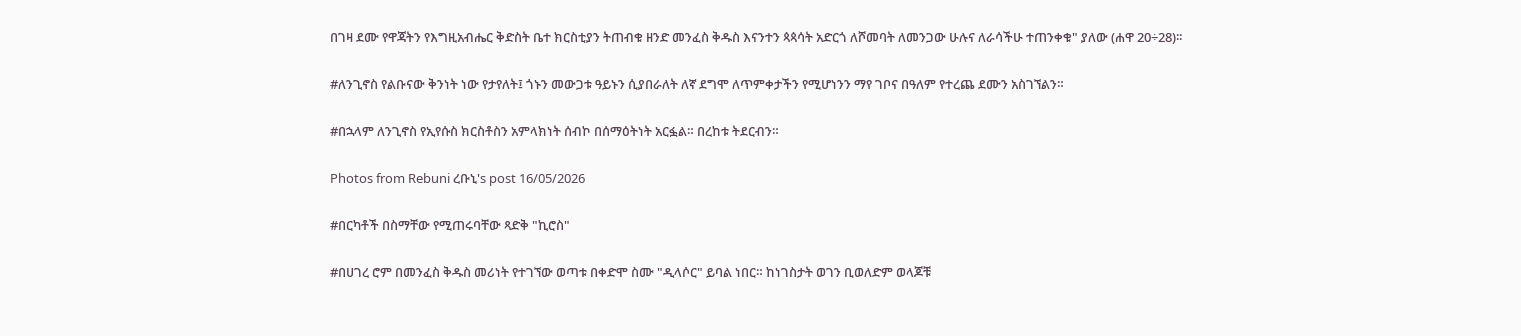በገዛ ደሙ የዋጃትን የእግዚአብሔር ቅድስት ቤተ ክርስቲያን ትጠብቁ ዘንድ መንፈስ ቅዱስ እናንተን ጳጳሳት አድርጎ ለሾመባት ለመንጋው ሁሉና ለራሳችሁ ተጠንቀቁ" ያለው (ሐዋ 20÷28)፡፡

#ለንጊኖስ የልቡናው ቅንነት ነው የታየለት፤ ጎኑን መውጋቱ ዓይኑን ሲያበራለት ለኛ ደግሞ ለጥምቀታችን የሚሆነንን ማየ ገቦና በዓለም የተረጨ ደሙን አስገኘልን።

#በኋላም ለንጊኖስ የኢየሱስ ክርስቶስን አምላክነት ሰብኮ በሰማዕትነት አርፏል። በረከቱ ትደርብን።

Photos from Rebuni ረቡኒ's post 16/05/2026

#በርካቶች በስማቸው የሚጠሩባቸው ጻድቅ "ኪሮስ"

#በሀገረ ሮም በመንፈስ ቅዱስ መሪነት የተገኘው ወጣቱ በቀድሞ ስሙ "ዲላሶር" ይባል ነበር። ከነገስታት ወገን ቢወለድም ወላጆቹ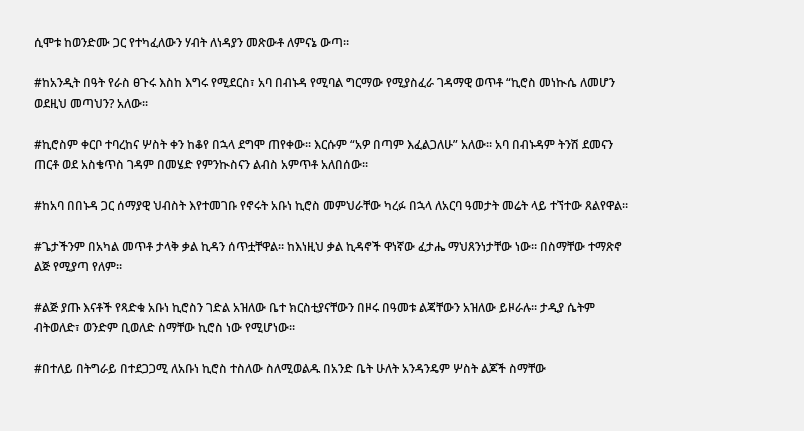ሲሞቱ ከወንድሙ ጋር የተካፈለውን ሃብት ለነዳያን መጽውቶ ለምናኔ ውጣ።

#ከአንዲት በዓት የራስ ፀጉሩ እስከ እግሩ የሚደርስ፣ አባ በብኑዳ የሚባል ግርማው የሚያስፈራ ገዳማዊ ወጥቶ “ኪሮስ መነኲሴ ለመሆን ወደዚህ መጣህን? አለው፡፡

#ኪሮስም ቀርቦ ተባረከና ሦስት ቀን ከቆየ በኋላ ደግሞ ጠየቀው፡፡ እርሱም “አዎ በጣም እፈልጋለሁ” አለው፡፡ አባ በብኑዳም ትንሽ ደመናን ጠርቶ ወደ አስቄጥስ ገዳም በመሄድ የምንኲስናን ልብስ አምጥቶ አለበሰው፡፡

#ከአባ በበኑዳ ጋር ሰማያዊ ህብስት እየተመገቡ የኖሩት አቡነ ኪሮስ መምህራቸው ካረፉ በኋላ ለአርባ ዓመታት መሬት ላይ ተኘተው ጸልየዋል።

#ጌታችንም በአካል መጥቶ ታላቅ ቃል ኪዳን ሰጥቷቸዋል። ከእነዚህ ቃል ኪዳኖች ዋነኛው ፈታሔ ማህጸንነታቸው ነው። በስማቸው ተማጽኖ ልጅ የሚያጣ የለም።

#ልጅ ያጡ እናቶች የጻድቁ አቡነ ኪሮስን ገድል አዝለው ቤተ ክርስቲያናቸውን በዞሩ በዓመቱ ልጃቸውን አዝለው ይዞራሉ። ታዲያ ሴትም ብትወለድ፣ ወንድም ቢወለድ ስማቸው ኪሮስ ነው የሚሆነው።

#በተለይ በትግራይ በተደጋጋሚ ለአቡነ ኪሮስ ተስለው ስለሚወልዱ በአንድ ቤት ሁለት አንዳንዴም ሦስት ልጆች ስማቸው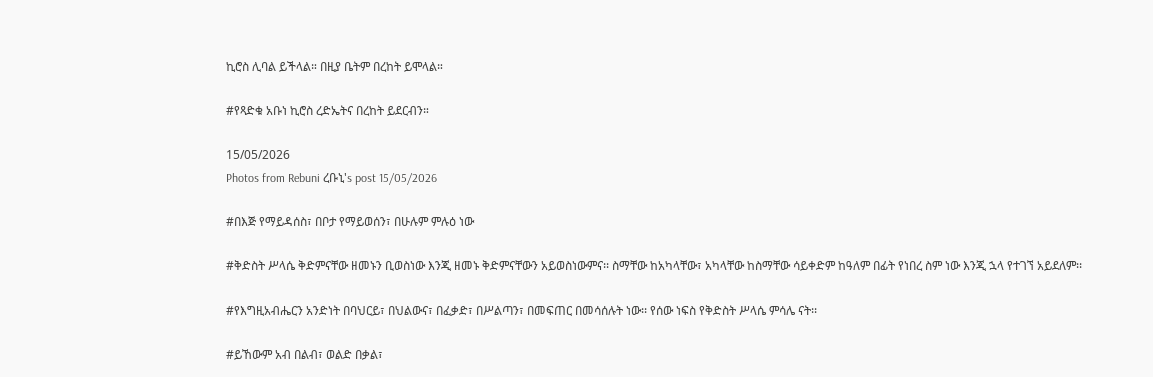ኪሮስ ሊባል ይችላል። በዚያ ቤትም በረከት ይሞላል።

#የጻድቁ አቡነ ኪሮስ ረድኤትና በረከት ይደርብን።

15/05/2026
Photos from Rebuni ረቡኒ's post 15/05/2026

#በእጅ የማይዳሰስ፣ በቦታ የማይወሰን፣ በሁሉም ምሉዕ ነው

#ቅድስት ሥላሴ ቅድምናቸው ዘመኑን ቢወስነው እንጂ ዘመኑ ቅድምናቸውን አይወስነውምና፡፡ ስማቸው ከአካላቸው፣ አካላቸው ከስማቸው ሳይቀድም ከዓለም በፊት የነበረ ስም ነው እንጂ ኋላ የተገኘ አይደለም፡፡

#የእግዚአብሔርን አንድነት በባህርይ፣ በህልውና፣ በፈቃድ፣ በሥልጣን፣ በመፍጠር በመሳሰሉት ነው፡፡ የሰው ነፍስ የቅድስት ሥላሴ ምሳሌ ናት፡፡

#ይኸውም አብ በልብ፣ ወልድ በቃል፣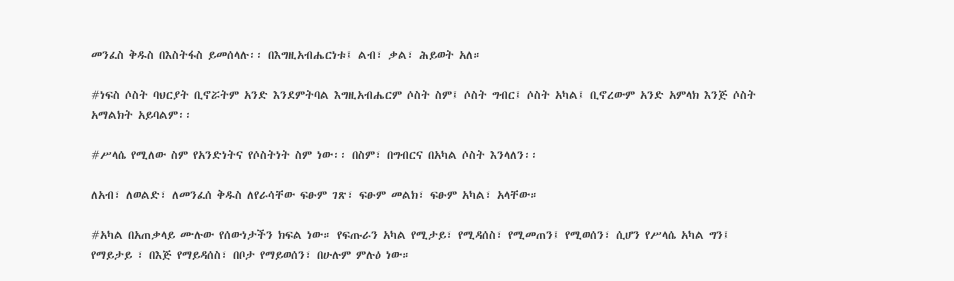መንፈስ ቅዱስ በእስትፋስ ይመሰላሉ፡፡ በእግዚአብሔርነቱ፤ ልብ፣ ቃል፣ ሕይወት አለ።

#ነፍስ ሶስት ባህርያት ቢኖሯትም አንድ እንደምትባል እግዚአብሔርም ሶስት ስም፤ ሶስት ግብር፤ ሶስት አካል፤ ቢኖረውም አንድ አምላክ እንጅ ሶስት አማልክት አይባልም፡፡

#ሥላሴ የሚለው ስም የአንድነትና የሶስትነት ስም ነው፡፡ በስም፣ በግብርና በአካል ሶስት እንላለን፡፡

ለአብ፣ ለወልድ፣ ለመንፈሰ ቅዱስ ለየራሳቸው ፍፁም ገጽ፣ ፍፁም መልክ፣ ፍፁም አካል፣ አላቸው።

#አካል በአጠቃላይ ሙሉው የሰውነታችን ክፍል ነው። የፍጡራን አካል የሚታይ፣ የሚዳሰስ፣ የሚመጠን፤ የሚወሰን፣ ሲሆን የሥላሴ አካል ግን፤ የማይታይ ፣ በእጅ የማይዳሰስ፣ በቦታ የማይወሰን፣ በሁሉም ምሉዕ ነው።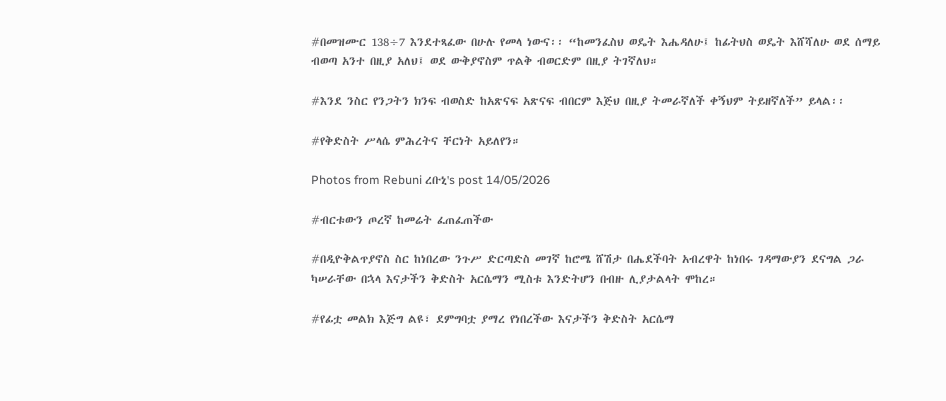#በመዝሙር 138÷7 እንደተጻፈው በሁሉ የመላ ነውና፡፡ “ከመንፈስህ ወዴት እሔዳለሁ፤ ከፊትህስ ወዴት እሸሻለሁ ወደ ሰማይ ብወጣ አንተ በዚያ አለህ፤ ወደ ውቅያኖስም ጥልቅ ብወርድም በዚያ ትገኛለህ።

#እንደ ንስር የንጋትን ክንፍ ብወስድ ከአጽናፍ አጽናፍ ብበርም እጅህ በዚያ ትመራኛለች ቀኝህም ትይዘኛለች” ይላል፡፡

#የቅድስት ሥላሴ ምሕረትና ቸርነት አይለየን።

Photos from Rebuni ረቡኒ's post 14/05/2026

#ብርቱውን ጦረኛ ከመሬት ፈጠፈጠችው

#በዲዮቅልጥያኖስ ስር ከነበረው ንጉሥ ድርጣድስ መገኛ ከሮሜ ሸሽታ በሔደችባት አብረዋት ከነበሩ ገዳማውያን ደናግል ጋራ ካሠራቸው በኋላ እናታችን ቅድስት አርሴማን ሚስቱ እንድትሆን በብዙ ሊያታልላት ሞከረ።

#የፊቷ መልክ እጅግ ልዩ፣ ደምግባቷ ያማረ የነበረችው እናታችን ቅድስት አርሴማ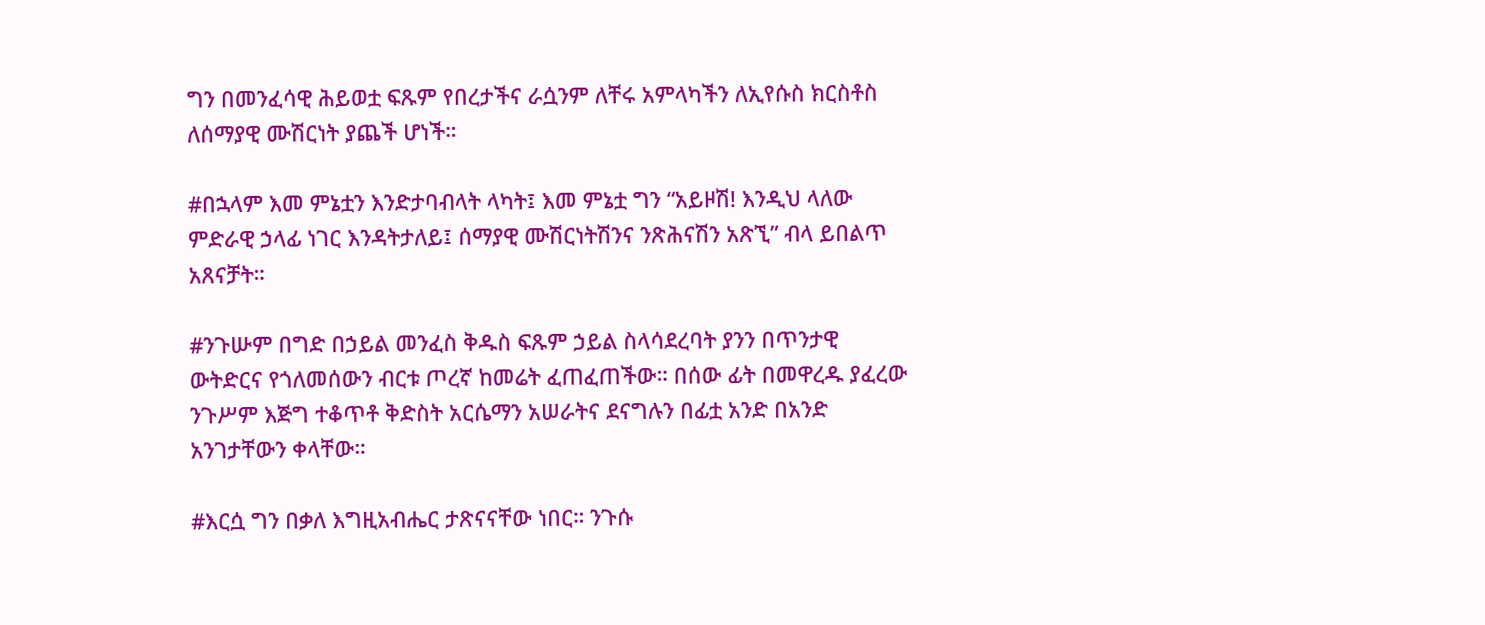ግን በመንፈሳዊ ሕይወቷ ፍጹም የበረታችና ራሷንም ለቸሩ አምላካችን ለኢየሱስ ክርስቶስ ለሰማያዊ ሙሽርነት ያጨች ሆነች።

#በኋላም እመ ምኔቷን እንድታባብላት ላካት፤ እመ ምኔቷ ግን “አይዞሽ! እንዲህ ላለው ምድራዊ ኃላፊ ነገር እንዳትታለይ፤ ሰማያዊ ሙሽርነትሽንና ንጽሕናሽን አጽኚ” ብላ ይበልጥ አጸናቻት።

#ንጉሡም በግድ በኃይል መንፈስ ቅዱስ ፍጹም ኃይል ስላሳደረባት ያንን በጥንታዊ ውትድርና የጎለመሰውን ብርቱ ጦረኛ ከመሬት ፈጠፈጠችው። በሰው ፊት በመዋረዱ ያፈረው ንጉሥም እጅግ ተቆጥቶ ቅድስት አርሴማን አሠራትና ደናግሉን በፊቷ አንድ በአንድ አንገታቸውን ቀላቸው።

#እርሷ ግን በቃለ እግዚአብሔር ታጽናናቸው ነበር። ንጉሱ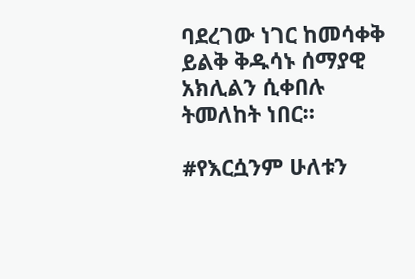ባደረገው ነገር ከመሳቀቅ ይልቅ ቅዱሳኑ ሰማያዊ አክሊልን ሲቀበሉ ትመለከት ነበር።

#የእርሷንም ሁለቱን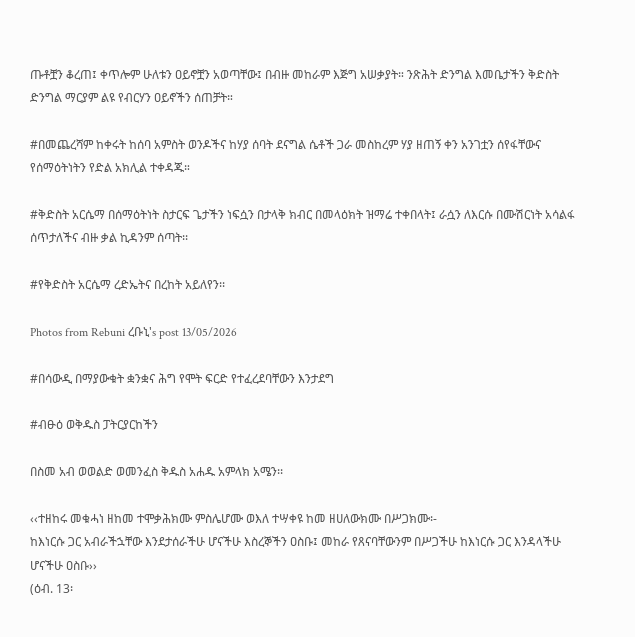ጡቶቿን ቆረጠ፤ ቀጥሎም ሁለቱን ዐይኖቿን አወጣቸው፤ በብዙ መከራም እጅግ አሠቃያት። ንጽሕት ድንግል እመቤታችን ቅድስት ድንግል ማርያም ልዩ የብርሃን ዐይኖችን ሰጠቻት።

#በመጨረሻም ከቀሩት ከሰባ አምስት ወንዶችና ከሃያ ሰባት ደናግል ሴቶች ጋራ መስከረም ሃያ ዘጠኝ ቀን አንገቷን ሰየፋቸውና የሰማዕትነትን የድል አክሊል ተቀዳጁ።

#ቅድስት አርሴማ በሰማዕትነት ስታርፍ ጌታችን ነፍሷን በታላቅ ክብር በመላዕክት ዝማሬ ተቀበላት፤ ራሷን ለእርሱ በሙሽርነት አሳልፋ ሰጥታለችና ብዙ ቃል ኪዳንም ሰጣት፡፡

#የቅድስት አርሴማ ረድኤትና በረከት አይለየን፡፡

Photos from Rebuni ረቡኒ's post 13/05/2026

#በሳውዲ በማያውቁት ቋንቋና ሕግ የሞት ፍርድ የተፈረደባቸውን እንታደግ

#ብፁዕ ወቅዱስ ፓትርያርከችን

በስመ አብ ወወልድ ወመንፈስ ቅዱስ አሐዱ አምላክ አሜን፡፡

‹‹ተዘከሩ መቁሓነ ዘከመ ተሞቃሕክሙ ምስሌሆሙ ወእለ ተሣቀዩ ከመ ዘሀለውክሙ በሥጋክሙ፡-
ከእነርሱ ጋር አብራችኋቸው እንደታሰራችሁ ሆናችሁ እስረኞችን ዐስቡ፤ መከራ የጸናባቸውንም በሥጋችሁ ከእነርሱ ጋር እንዳላችሁ ሆናችሁ ዐስቡ››
(ዕብ. 13፡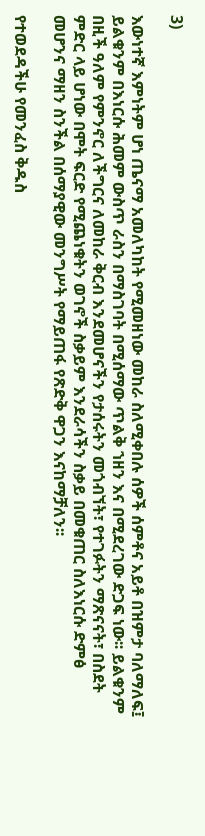3)

እውነተኛ እምነትም ሆነ ጤናማ አመለካከት የሚመዘነው መከራ ስለሚቀበሉ ሰዎች ሰምቶና አይቶ በዝምታ ባለማለፍ፤ ይልቁንም በእነርሱ ሕመም ውስጥ ራስን በማስገባት በሚሰማው ጥልቅ ኀዘን እና በሚደረገው ድጋፍ ነው፡፡ ይልቁንም በዚች ዓለም የምንኖር ለችግርና ለመከራ ቅርብ እንደመሆናችን የታሰሩትን መጎብኘት፣ የተገፉትን ማጽናናት፣ በስደት ምድር ላይ ሆነው በሞት ፍርድ የሚጨነቁትን ወገኖች ስቃይም እንደራሳችን ስቃይ በመቁጠር ስለእነርሱ ድምፅ መሆንና ማዘን ስንችል በሰማያዊው መንግሥት የማይጠፋ የጽድቅ ዋጋን እናከማቻለን፡፡

የተወደዳችሁ የመንፈስ ቅዱስ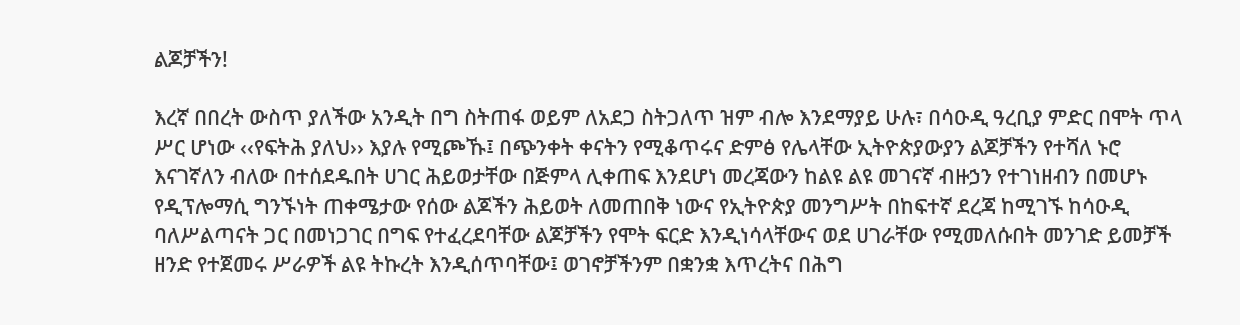ልጆቻችን!

እረኛ በበረት ውስጥ ያለችው አንዲት በግ ስትጠፋ ወይም ለአደጋ ስትጋለጥ ዝም ብሎ እንደማያይ ሁሉ፣ በሳዑዲ ዓረቢያ ምድር በሞት ጥላ ሥር ሆነው ‹‹የፍትሕ ያለህ›› እያሉ የሚጮኹ፤ በጭንቀት ቀናትን የሚቆጥሩና ድምፅ የሌላቸው ኢትዮጵያውያን ልጆቻችን የተሻለ ኑሮ እናገኛለን ብለው በተሰደዱበት ሀገር ሕይወታቸው በጅምላ ሊቀጠፍ እንደሆነ መረጃውን ከልዩ ልዩ መገናኛ ብዙኃን የተገነዘብን በመሆኑ የዲፕሎማሲ ግንኙነት ጠቀሜታው የሰው ልጆችን ሕይወት ለመጠበቅ ነውና የኢትዮጵያ መንግሥት በከፍተኛ ደረጃ ከሚገኙ ከሳዑዲ ባለሥልጣናት ጋር በመነጋገር በግፍ የተፈረደባቸው ልጆቻችን የሞት ፍርድ እንዲነሳላቸውና ወደ ሀገራቸው የሚመለሱበት መንገድ ይመቻች ዘንድ የተጀመሩ ሥራዎች ልዩ ትኩረት እንዲሰጥባቸው፤ ወገኖቻችንም በቋንቋ እጥረትና በሕግ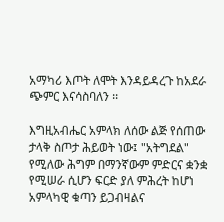አማካሪ እጦት ለሞት እንዳይዳረጉ ከአደራ ጭምር እናሳስባለን ፡፡

እግዚአብሔር አምላክ ለሰው ልጅ የሰጠው ታላቅ ስጦታ ሕይወት ነው፤ "አትግደል" የሚለው ሕግም በማንኛውም ምድርና ቋንቋ የሚሠራ ሲሆን ፍርድ ያለ ምሕረት ከሆነ አምላካዊ ቁጣን ይጋብዛልና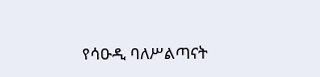የሳዑዲ ባለሥልጣናት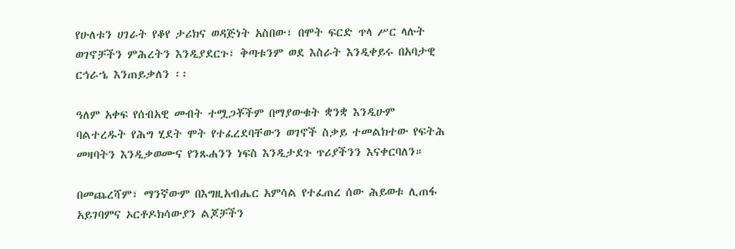የሁለቱን ሀገራት የቆየ ታሪክና ወዳጅነት አስበው፣ በሞት ፍርድ ጥላ ሥር ላሉት ወገኖቻችን ምሕረትን እንዲያደርጉ፣ ቅጣቱንም ወደ እስራት እንዲቀይሩ በአባታዊ ርኅራኄ እንጠይቃለን ፡፡

ዓለም አቀፍ የሰብአዊ መብት ተሟጋቾችም በማያውቁት ቋንቋ እንዲሁም ባልተረዱት የሕግ ሂደት ሞት የተፈረደባቸውን ወገኖች ስቃይ ተመልክተው የፍትሕ መዛባትን እንዲቃወሙና የንጹሐንን ነፍስ እንዲታደጉ ጥሪያችንን እናቀርባለን።

በመጨረሻም፣ ማንኛውም በእግዚአብሔር አምሳል የተፈጠረ ሰው ሕይወቱ ሊጠፋ አይገባምና ኦርቶዶክሳውያን ልጆቻችን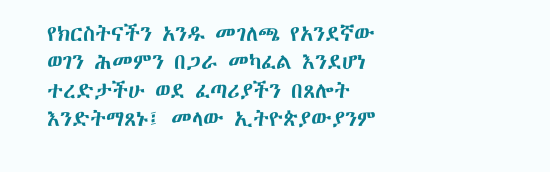የክርስትናችን አንዱ መገለጫ የአንደኛው ወገን ሕመምን በጋራ መካፈል እንደሆነ ተረድታችሁ ወደ ፈጣሪያችን በጸሎት እንድትማጸኑ፤ መላው ኢትዮጵያውያንም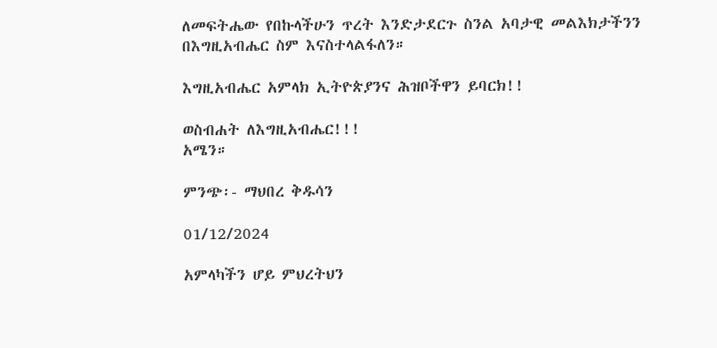ለመፍትሔው የበኩላችሁን ጥረት እንድታደርጉ ስንል አባታዊ መልእክታችንን በእግዚአብሔር ስም እናስተላልፋለን።

እግዚአብሔር አምላክ ኢትዮጵያንና ሕዝቦችዋን ይባርክ!!

ወስብሐት ለእግዚአብሔር!!!
አሜን።

ምንጭ፡- ማህበረ ቅዱሳን

01/12/2024

አምላካችን ሆይ ምህረትህን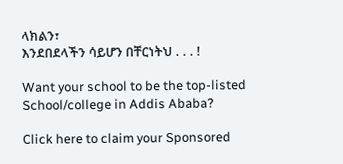ላክልን፣
እንደበደላችን ሳይሆን በቸርነትህ . . . !

Want your school to be the top-listed School/college in Addis Ababa?

Click here to claim your Sponsored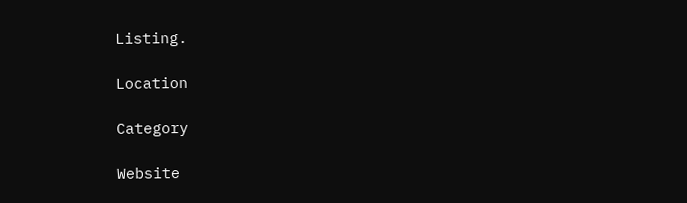Listing.

Location

Category

Website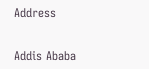Address


Addis Ababa